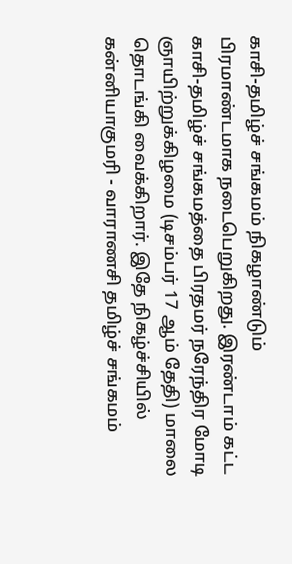காசி-தமிழ்ச் சங்கமம் நிகழாண்டும் பிரமாண்டமாக நடைபெறுகிறது. இரண்டாம் கட்ட காசி-தமிழ்ச் சங்கமத்தை பிரதமர் நரேந்திர மோடி ஞாயிற்றுக்கிழமை (டிசம்பர் 17 ஆம் தேதி) மாலை தொடங்கி வைக்கிறார். இதே நிகழ்ச்சியில் கன்னியாகுமரி - வாராணசி தமிழ்ச் சங்கமம்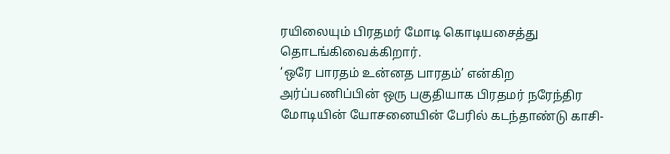ரயிலையும் பிரதமர் மோடி கொடியசைத்து தொடங்கிவைக்கிறார்.
‘ஒரே பாரதம் உன்னத பாரதம்’ என்கிற அர்ப்பணிப்பின் ஒரு பகுதியாக பிரதமர் நரேந்திர மோடியின் யோசனையின் பேரில் கடந்தாண்டு காசி-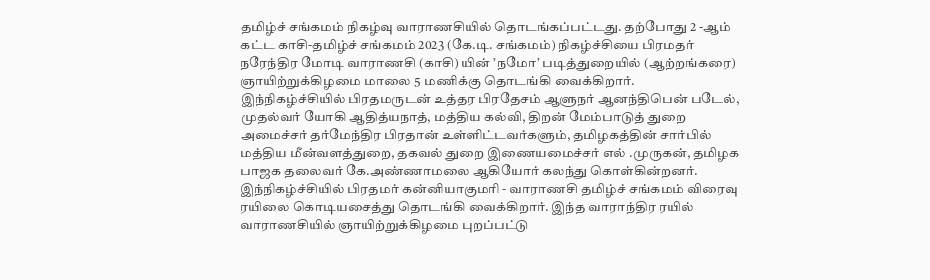தமிழ்ச் சங்கமம் நிகழ்வு வாராணசியில் தொடங்கப்பட்டது. தற்போது 2 -ஆம் கட்ட காசி-தமிழ்ச் சங்கமம் 2023 (கே.டி. சங்கமம்) நிகழ்ச்சியை பிரமதர் நரேந்திர மோடி வாராணசி (காசி) யின் ’நமோ’ படித்துறையில் (ஆற்றங்கரை) ஞாயிற்றுக்கிழமை மாலை 5 மணிக்கு தொடங்கி வைக்கிறார்.
இந்நிகழ்ச்சியில் பிரதமருடன் உத்தர பிரதேசம் ஆளுநர் ஆனந்திபென் படேல், முதல்வர் யோகி ஆதித்யநாத், மத்திய கல்வி, திறன் மேம்பாடுத் துறை அமைச்சர் தர்மேந்திர பிரதான் உள்ளிட்டவர்களும், தமிழகத்தின் சார்பில் மத்திய மீன்வளத்துறை, தகவல் துறை இணையமைச்சர் எல் .முருகன், தமிழக பாஜக தலைவர் கே.அண்ணாமலை ஆகியோர் கலந்து கொள்கின்றனர்.
இந்நிகழ்ச்சியில் பிரதமர் கன்னியாகுமரி - வாராணசி தமிழ்ச் சங்கமம் விரைவு ரயிலை கொடியசைத்து தொடங்கி வைக்கிறார். இந்த வாராந்திர ரயில் வாராணசியில் ஞாயிற்றுக்கிழமை புறப்பட்டு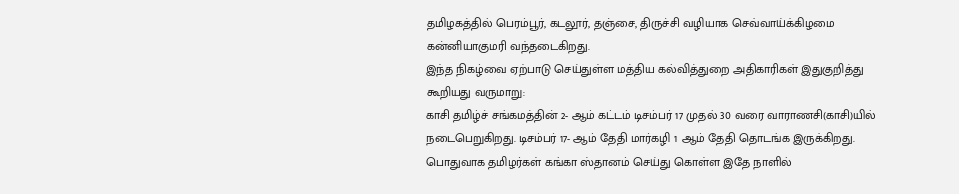தமிழகத்தில் பெரம்பூர், கடலூர், தஞ்சை, திருச்சி வழியாக செவ்வாய்க்கிழமை கன்னியாகுமரி வந்தடைகிறது.
இந்த நிகழ்வை ஏற்பாடு செய்துள்ள மத்திய கல்வித்துறை அதிகாரிகள் இதுகுறித்து கூறியது வருமாறு:
காசி தமிழ்ச் சங்கமத்தின் 2- ஆம் கட்டம் டிசம்பர் 17 முதல் 30 வரை வாராணசி(காசி)யில் நடைபெறுகிறது. டிசம்பர் 17- ஆம் தேதி மார்கழி 1 ஆம் தேதி தொடங்க இருக்கிறது. பொதுவாக தமிழர்கள் கங்கா ஸ்தானம் செய்து கொள்ள இதே நாளில்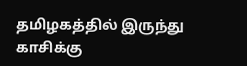தமிழகத்தில் இருந்து காசிக்கு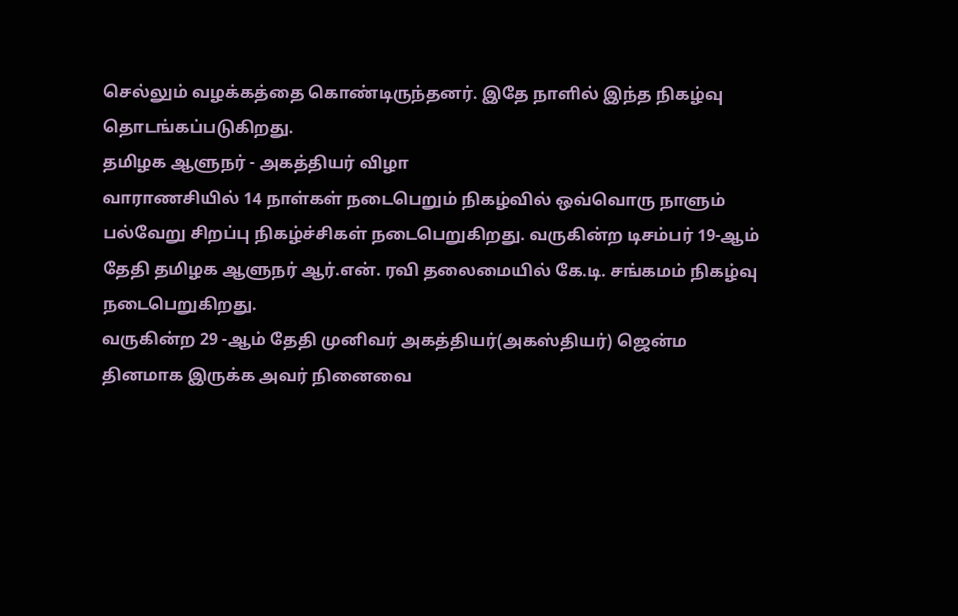செல்லும் வழக்கத்தை கொண்டிருந்தனர். இதே நாளில் இந்த நிகழ்வு தொடங்கப்படுகிறது.
தமிழக ஆளுநர் - அகத்தியர் விழா
வாராணசியில் 14 நாள்கள் நடைபெறும் நிகழ்வில் ஒவ்வொரு நாளும் பல்வேறு சிறப்பு நிகழ்ச்சிகள் நடைபெறுகிறது. வருகின்ற டிசம்பர் 19-ஆம் தேதி தமிழக ஆளுநர் ஆர்.என். ரவி தலைமையில் கே.டி. சங்கமம் நிகழ்வு நடைபெறுகிறது.
வருகின்ற 29 -ஆம் தேதி முனிவர் அகத்தியர்(அகஸ்தியர்) ஜென்ம தினமாக இருக்க அவர் நினைவை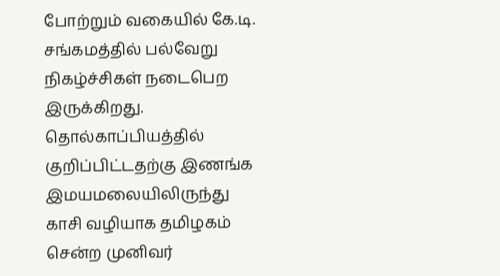போற்றும் வகையில் கே.டி. சங்கமத்தில் பல்வேறு நிகழ்ச்சிகள் நடைபெற இருக்கிறது.
தொல்காப்பியத்தில் குறிப்பிட்டதற்கு இணங்க இமயமலையிலிருந்து காசி வழியாக தமிழகம் சென்ற முனிவர்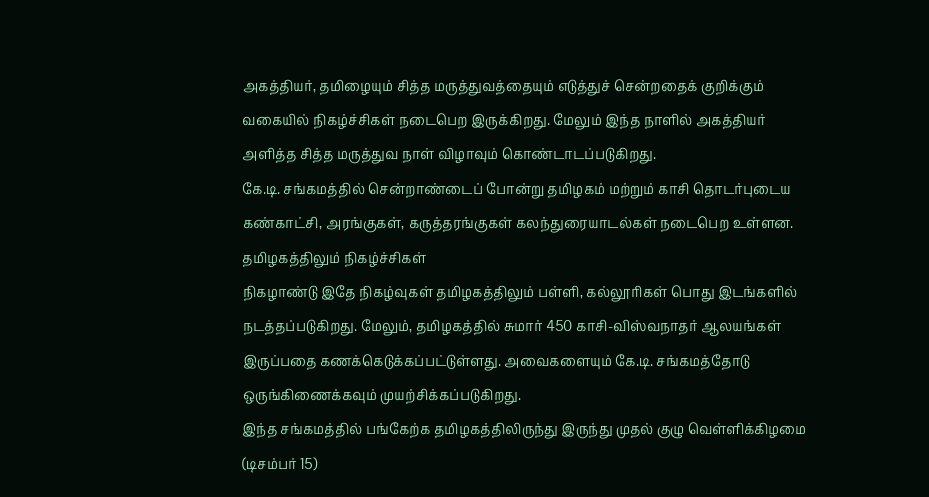அகத்தியர், தமிழையும் சித்த மருத்துவத்தையும் எடுத்துச் சென்றதைக் குறிக்கும் வகையில் நிகழ்ச்சிகள் நடைபெற இருக்கிறது. மேலும் இந்த நாளில் அகத்தியர் அளித்த சித்த மருத்துவ நாள் விழாவும் கொண்டாடப்படுகிறது.
கே.டி. சங்கமத்தில் சென்றாண்டைப் போன்று தமிழகம் மற்றும் காசி தொடர்புடைய கண்காட்சி, அரங்குகள், கருத்தரங்குகள் கலந்துரையாடல்கள் நடைபெற உள்ளன.
தமிழகத்திலும் நிகழ்ச்சிகள்
நிகழாண்டு இதே நிகழ்வுகள் தமிழகத்திலும் பள்ளி, கல்லூரிகள் பொது இடங்களில் நடத்தப்படுகிறது. மேலும், தமிழகத்தில் சுமார் 450 காசி-விஸ்வநாதர் ஆலயங்கள் இருப்பதை கணக்கெடுக்கப்பட்டுள்ளது. அவைகளையும் கே.டி. சங்கமத்தோடு ஒருங்கிணைக்கவும் முயற்சிக்கப்படுகிறது.
இந்த சங்கமத்தில் பங்கேற்க தமிழகத்திலிருந்து இருந்து முதல் குழு வெள்ளிக்கிழமை (டிசம்பர் 15)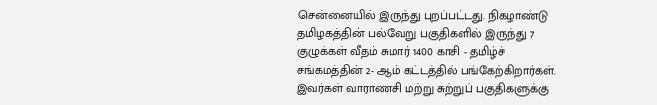சென்னையில் இருந்து புறப்பட்டது. நிகழாண்டு தமிழகத்தின் பல்வேறு பகுதிகளில் இருந்து 7 குழுக்கள் வீதம் சுமார் 1400 காசி - தமிழ்ச் சங்கமத்தின் 2- ஆம் கட்டத்தில் பங்கேற்கிறார்கள். இவர்கள் வாராணசி மற்று சுற்றுப் பகுதிகளுக்கு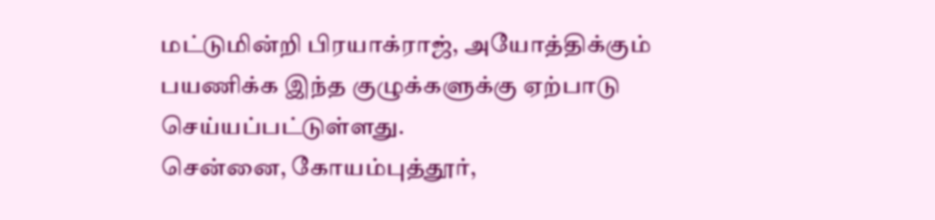மட்டுமின்றி பிரயாக்ராஜ், அயோத்திக்கும் பயணிக்க இந்த குழுக்களுக்கு ஏற்பாடு செய்யப்பட்டுள்ளது.
சென்னை, கோயம்புத்தூர்,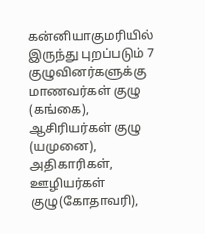கன்னியாகுமரியில் இருந்து புறப்படும் 7 குழுவினர்களுக்கு மாணவர்கள் குழு (கங்கை), ஆசிரியர்கள் குழு (யமுனை), அதிகாரிகள், ஊழியர்கள் குழு(கோதாவரி),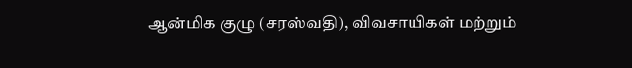ஆன்மிக குழு (சரஸ்வதி), விவசாயிகள் மற்றும்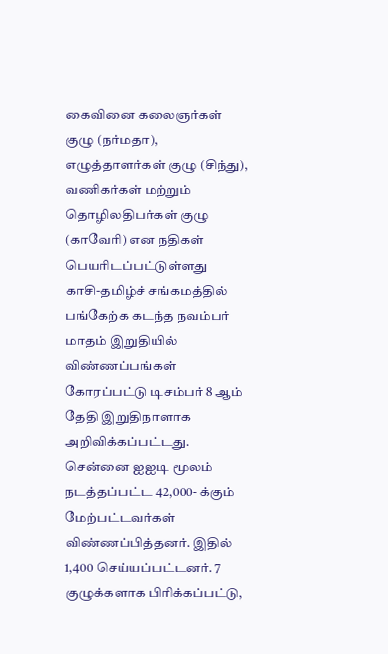கைவினை கலைஞர்கள் குழு (நர்மதா), எழுத்தாளர்கள் குழு (சிந்து), வணிகர்கள் மற்றும் தொழிலதிபர்கள் குழு (காவேரி) என நதிகள் பெயரிடப்பட்டுள்ளது
காசி-தமிழ்ச் சங்கமத்தில் பங்கேற்க கடந்த நவம்பர் மாதம் இறுதியில் விண்ணப்பங்கள் கோரப்பட்டு டிசம்பர் 8 ஆம் தேதி இறுதிநாளாக அறிவிக்கப்பட்டது. சென்னை ஐஐடி மூலம் நடத்தப்பட்ட 42,000- க்கும் மேற்பட்டவர்கள் விண்ணப்பித்தனர். இதில் 1,400 செய்யப்பட்டனர். 7 குழுக்களாக பிரிக்கப்பட்டு,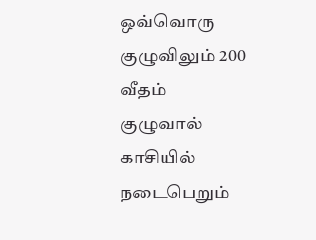ஒவ்வொரு குழுவிலும் 200 வீதம் குழுவால்
காசியில் நடைபெறும்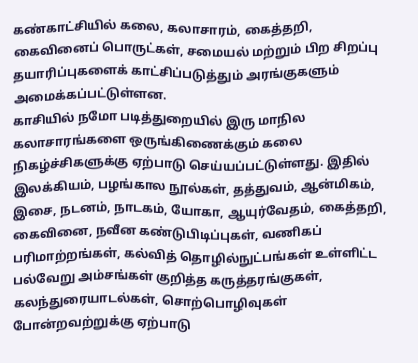கண்காட்சியில் கலை, கலாசாரம், கைத்தறி, கைவினைப் பொருட்கள், சமையல் மற்றும் பிற சிறப்பு தயாரிப்புகளைக் காட்சிப்படுத்தும் அரங்குகளும் அமைக்கப்பட்டுள்ளன.
காசியில் நமோ படித்துறையில் இரு மாநில கலாசாரங்களை ஒருங்கிணைக்கும் கலை நிகழ்ச்சிகளுக்கு ஏற்பாடு செய்யப்பட்டுள்ளது. இதில் இலக்கியம், பழங்கால நூல்கள், தத்துவம், ஆன்மிகம், இசை, நடனம், நாடகம், யோகா, ஆயுர்வேதம், கைத்தறி, கைவினை, நவீன கண்டுபிடிப்புகள், வணிகப் பரிமாற்றங்கள், கல்வித் தொழில்நுட்பங்கள் உள்ளிட்ட பல்வேறு அம்சங்கள் குறித்த கருத்தரங்குகள், கலந்துரையாடல்கள், சொற்பொழிவுகள் போன்றவற்றுக்கு ஏற்பாடு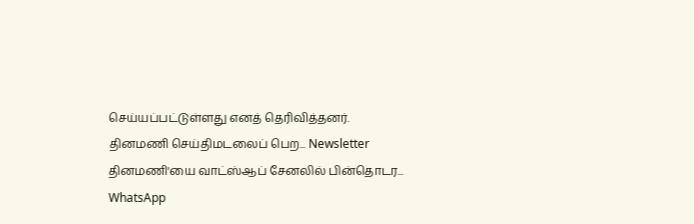செய்யப்பட்டுள்ளது எனத் தெரிவித்தனர்.
தினமணி செய்திமடலைப் பெற... Newsletter
தினமணி'யை வாட்ஸ்ஆப் சேனலில் பின்தொடர... WhatsApp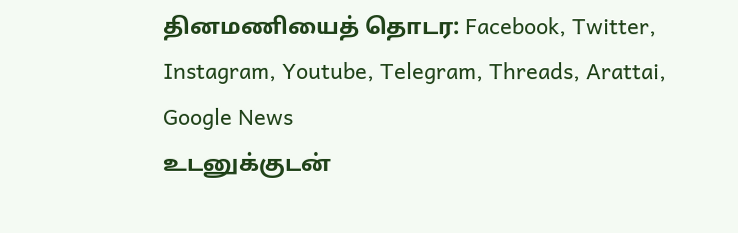தினமணியைத் தொடர: Facebook, Twitter, Instagram, Youtube, Telegram, Threads, Arattai, Google News
உடனுக்குடன்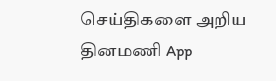செய்திகளை அறிய தினமணி App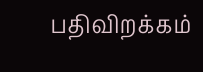பதிவிறக்கம்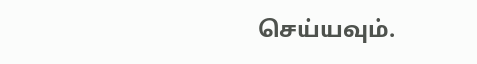செய்யவும்.